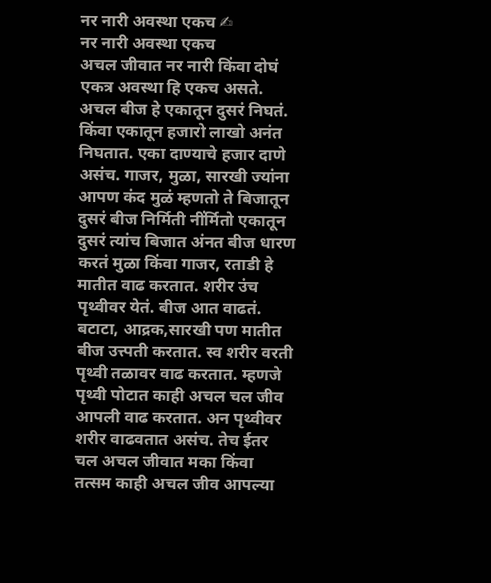नर नारी अवस्था एकच ✍
नर नारी अवस्था एकच
अचल जीवात नर नारी किंवा दोघं एकत्र अवस्था हि एकच असते. अचल बीज हे एकातून दुसरं निघतं. किंवा एकातून हजारो लाखो अनंत निघतात. एका दाण्याचे हजार दाणे असंच. गाजर, मुळा, सारखी ज्यांना आपण कंद मुळं म्हणतो ते बिजातून दुसरं बीज निर्मिती नींर्मितो एकातून दुसरं त्यांच बिजात अंनत बीज धारण करतं मुळा किंवा गाजर, रताडी हे मातीत वाढ करतात. शरीर उंच पृथ्वीवर येतं. बीज आत वाढतं. बटाटा, आद्रक,सारखी पण मातीत बीज उत्त्पती करतात. स्व शरीर वरती पृथ्वी तळावर वाढ करतात. म्हणजे पृथ्वी पोटात काही अचल चल जीव आपली वाढ करतात. अन पृथ्वीवर शरीर वाढवतात असंच. तेच ईतर चल अचल जीवात मका किंवा तत्सम काही अचल जीव आपल्या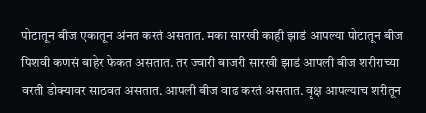पोटातून बीज एकातून अंनत करतं असतात. मका सारखी काही झाडं आपल्या पोटातून बीज पिशवी कणसं बाहेर फेकत असतात. तर ज्वारी बाजरी सारखी झाडं आपली बीज शरीराच्या वरती डोक्यावर साठवत असतात. आपली बीज वाढ करतं असतात. वृक्ष आपल्याच शरीतून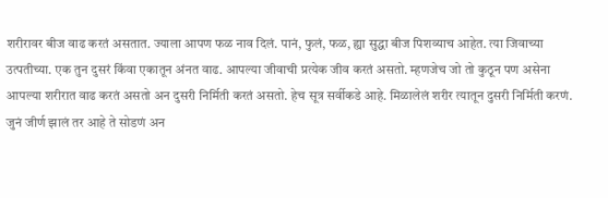शरीरावर बीज वाढ करतं असतात. ज्याला आपण फळ नाव दिलं. पानं, फुलं, फळ, ह्या सुद्धा बीज पिशव्याच आहेत. त्या जिवाच्या उत्पतीच्या. एक तुन दुसरं किंवा एकातून अंनत वाढ. आपल्या जीवाची प्रत्येक जीव करतं असतो. म्हणजेच जो तो कुठून पण असेना आपल्या शरीरात वाढ करतं असतो अन दुसरी निर्मिती करतं असतो. हेच सूत्र सर्वीकडे आहे. मिळालेलं शरीर त्यातून दुसरी निर्मिती करणं. जुनं जीर्ण झालं तर आहे ते सोडणं अन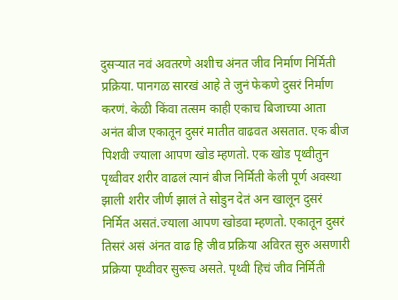दुसऱ्यात नवं अवतरणे अशीच अंनत जीव निर्माण निर्मिती प्रक्रिया. पानगळ सारखं आहे ते जुनं फेकणे दुसरं निर्माण करणं. केळी किंवा तत्सम काही एकाच बिजाच्या आता अनंत बीज एकातून दुसरं मातीत वाढवत असतात. एक बीज पिशवी ज्याला आपण खोड म्हणतो. एक खोड पृथ्वीतुन पृथ्वीवर शरीर वाढलं त्यानं बीज निर्मिती केली पूर्ण अवस्था झाली शरीर जीर्ण झालं ते सोडुन देतं अन खालून दुसरं निर्मित असतं.ज्याला आपण खोडवा म्हणतो. एकातून दुसरं तिसरं असं अंनत वाढ हि जीव प्रक्रिया अविरत सुरु असणारी प्रक्रिया पृथ्वीवर सुरूच असते. पृथ्वी हिचं जीव निर्मिती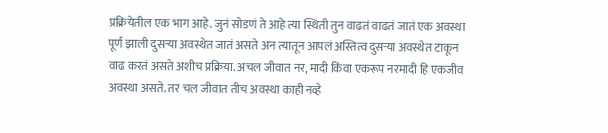प्रक्रियेतील एक भाग आहे. जुनं सोडणं ते आहे त्या स्थिती तुन वाढतं वाढतं जातं एक अवस्था पूर्ण झाली दुसऱ्या अवस्थेत जातं असते अन त्यातून आपलं अस्तित्व दुसऱ्या अवस्थेत टाकून वाढ करतं असते अशीच प्रक्रिया. अचल जीवात नर, मादी किंवा एकरूप नरमादी हि एकजीव अवस्था असते. तर चल जीवात तीच अवस्था काही नव्हे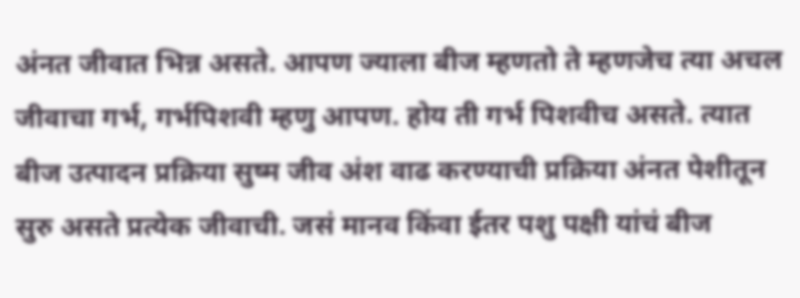अंनत जीवात भिन्न असते. आपण ज्याला बीज म्हणतो ते म्हणजेच त्या अचल जीवाचा गर्भ, गर्भपिशवी म्हणु आपण. होय ती गर्भ पिशवीच असते. त्यात बीज उत्पादन प्रक्रिया सुष्म जीव अंश वाढ करण्याची प्रक्रिया अंनत पेशीतून सुरु असते प्रत्येक जीवाची. जसं मानव किंवा ईतर पशु पक्षी यांचं बीज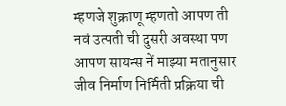म्हणजे शुक्राणू म्हणतो आपण ती नवं उत्पती ची दुसरी अवस्था पण आपण सायन्स नें माझ्या मतानुसार जीव निर्माण निर्मिती प्रक्रिया ची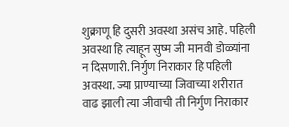शुक्राणू हि दुसरी अवस्था असंच आहे. पहिली अवस्था हि त्याहून सुष्म जी मानवी डोळ्यांना न दिसणारी. निर्गुण निराकार हि पहिली अवस्था. ज्या प्राण्याच्या जिवाच्या शरीरात वाढ झाली त्या जीवाची ती निर्गुण निराकार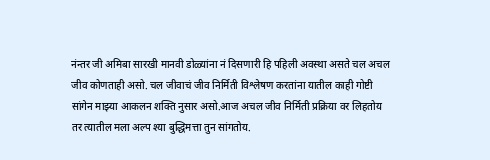नंन्तर जी अमिबा सारखी मानवी डोळ्यांना नं दिसणारी हि पहिली अवस्था असते चल अचल जीव कोणताही असो. चल जीवाचं जीव निर्मिती विश्लेषण करतांना यातील काही गोष्टी सांगेन माझ्या आकलन शक्ति नुसार असो.आज अचल जीव निर्मिती प्रक्रिया वर लिहतोय तर त्यातील मला अल्प श्या बुद्धिमत्ता तुन सांगतोय.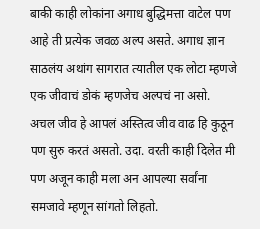बाकी काही लोकांना अगाध बुद्धिमत्ता वाटेल पण आहे ती प्रत्येक जवळ अल्प असते. अगाध ज्ञान साठलंय अथांग सागरात त्यातील एक लोटा म्हणजे एक जीवाचं डोकं म्हणजेच अल्पचं ना असो.
अचल जीव हे आपलं अस्तित्व जीव वाढ हि कुठून पण सुरु करतं असतो. उदा. वरती काही दिलेत मी पण अजून काही मला अन आपल्या सर्वांना समजावे म्हणून सांगतो लिहतो.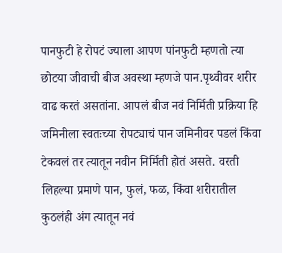पानफुटी हे रोपटं ज्याला आपण पांनफुटी म्हणतो त्या छोटया जीवाची बीज अवस्था म्हणजे पान.पृथ्वीवर शरीर वाढ करतं असतांना. आपलं बीज नवं निर्मिती प्रक्रिया हि जमिनीला स्वतःच्या रोपट्याचं पान जमिनीवर पडलं किंवा टेकवलं तर त्यातून नवीन निर्मिती होतं असते. वरती लिहल्या प्रमाणे पान, फुलं, फळ, किंवा शरीरातील कुठलंही अंग त्यातून नवं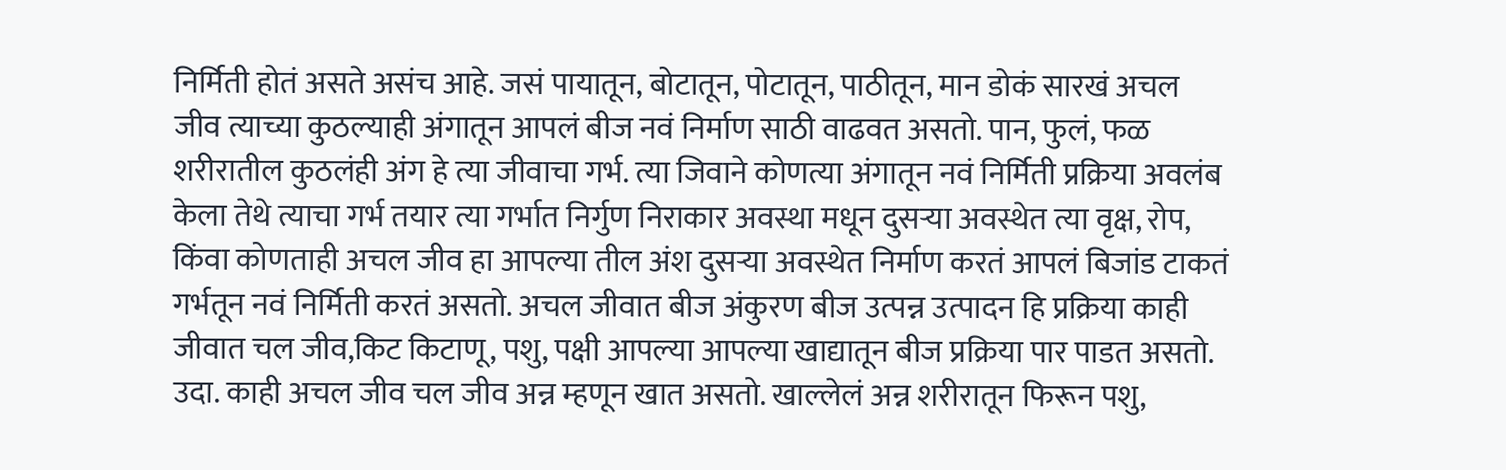निर्मिती होतं असते असंच आहे. जसं पायातून, बोटातून, पोटातून, पाठीतून, मान डोकं सारखं अचल जीव त्याच्या कुठल्याही अंगातून आपलं बीज नवं निर्माण साठी वाढवत असतो. पान, फुलं, फळ शरीरातील कुठलंही अंग हे त्या जीवाचा गर्भ. त्या जिवाने कोणत्या अंगातून नवं निर्मिती प्रक्रिया अवलंब केला तेथे त्याचा गर्भ तयार त्या गर्भात निर्गुण निराकार अवस्था मधून दुसऱ्या अवस्थेत त्या वृक्ष, रोप, किंवा कोणताही अचल जीव हा आपल्या तील अंश दुसऱ्या अवस्थेत निर्माण करतं आपलं बिजांड टाकतं गर्भतून नवं निर्मिती करतं असतो. अचल जीवात बीज अंकुरण बीज उत्पन्न उत्पादन हि प्रक्रिया काही जीवात चल जीव,किट किटाणू, पशु, पक्षी आपल्या आपल्या खाद्यातून बीज प्रक्रिया पार पाडत असतो. उदा. काही अचल जीव चल जीव अन्न म्हणून खात असतो. खाल्लेलं अन्न शरीरातून फिरून पशु,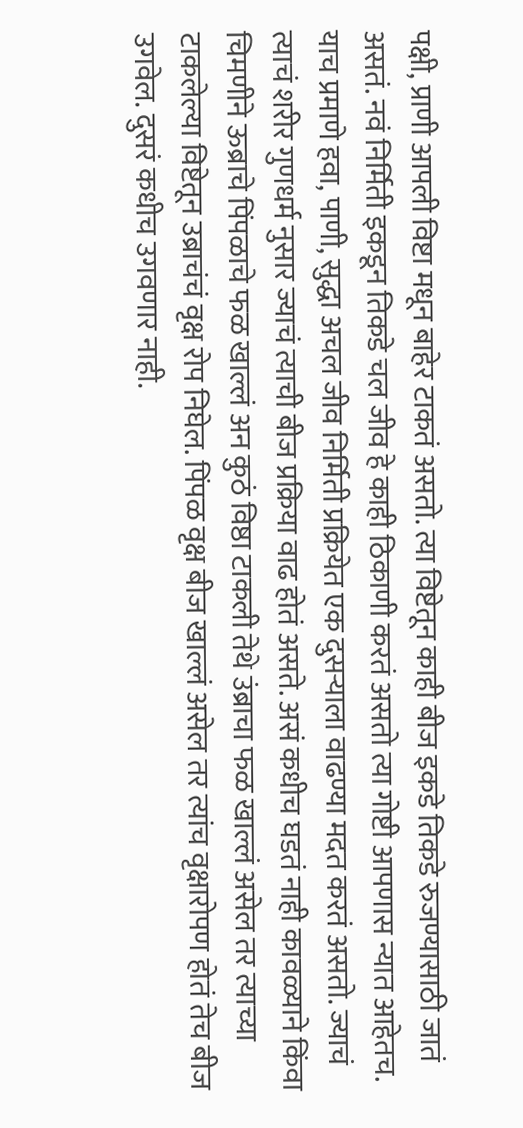पक्षी, प्राणी आपली विष्टा मधून बाहेर टाकतं असतो. त्या विष्टेतून काही बीज इकडे तिकडे रुजण्यासाठी जातं असतं. नवं निर्मिती इकडून तिकडे चल जीव हे काही ठिकाणी करतं असतो त्या गोष्टी आपणास न्यात आहेतच. याच प्रमाणे हवा, पाणी, सुद्धा अचल जीव निर्मिती प्रक्रियेत एक दुसऱ्याला वाढण्या मदत करतं असतो. ज्याचं त्याचं शरीर गुणधर्म नुसार ज्याचं त्याची बीज प्रक्रिया वाढ होतं असते. असं कधीच घडतं नाही कावळ्याने किंवा चिमणीने ऊब्राचे पिंपळाचे फळ खाल्लं अन कुठं विष्ठा टाकली तेथे उंब्राचा फळ खाल्लं असेल तर त्याच्या टाकलेल्या विष्टेतून उब्राचंचं वृक्ष रोप निघेल. पिंपळ वृक्ष बीज खाल्लं असेल तर त्यांच वृक्षारोपण होतं तेच बीज उगवेल. दुसरं कधीच उगवणार नाही.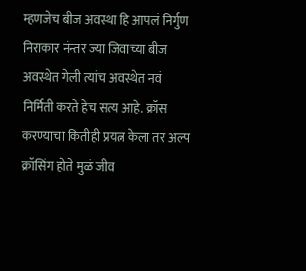म्हणजेच बीज अवस्था हि आपलं निर्गुण निराकार नंन्तर ज्या जिवाच्या बीज अवस्थेत गेली त्यांच अवस्थेत नवं निर्मिती करते हेच सत्य आहे. क्रॉस करण्याचा कितीही प्रयत्न केला तर अल्प क्रॉसिंग होते मुळं जीव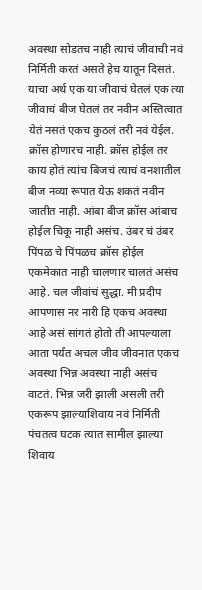अवस्था सोडतच नाही त्याचं जीवाची नवं निर्मिती करतं असते हेच यातून दिसतं. याचा अर्थ एक या जीवाचं घेतलं एक त्या जीवाचं बीज घेतलं तर नवीन अस्तित्वात येतं नसतं एकच कुठलं तरी नवं येईल. क्रॉस होणारच नाही. क्रॉस होईल तर काय होतं त्यांच बिजचं त्याचं वनशातील बीज नव्या रूपात येऊ शकतं नवीन जातीत नाही. आंबा बीज क्रॉस आंबाच होईल चिकू नाही असंच. उंबर चं उंबर पिंपळ चे पिंपळच क्रॉस होईल एकमेकात नाही चालणार चालतं असंच आहे. चल जीवांचं सुद्धा. मी प्रदीप आपणास नर नारी हि एकच अवस्था आहे असं सांगतं होतो ती आपल्याला आता पर्यंत अचल जीव जीवनात एकच अवस्था भिन्न अवस्था नाही असंच वाटतं. भिन्न जरी झाली असली तरी एकरूप झाल्याशिवाय नवं निर्मिती पंचतत्व घटक त्यात सामील झाल्या शिवाय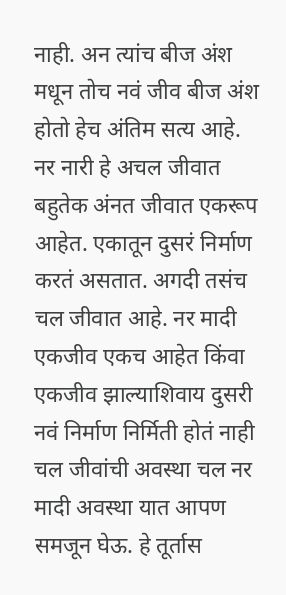नाही. अन त्यांच बीज अंश मधून तोच नवं जीव बीज अंश होतो हेच अंतिम सत्य आहे. नर नारी हे अचल जीवात बहुतेक अंनत जीवात एकरूप आहेत. एकातून दुसरं निर्माण करतं असतात. अगदी तसंच चल जीवात आहे. नर मादी एकजीव एकच आहेत किंवा एकजीव झाल्याशिवाय दुसरी नवं निर्माण निर्मिती होतं नाही चल जीवांची अवस्था चल नर मादी अवस्था यात आपण समजून घेऊ. हे तूर्तास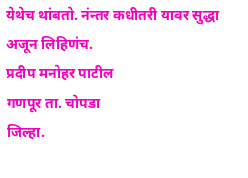येथेच थांबतो. नंन्तर कधीतरी यावर सुद्धा अजून लिहिणंच.
प्रदीप मनोहर पाटील
गणपूर ता. चोपडा
जिल्हा.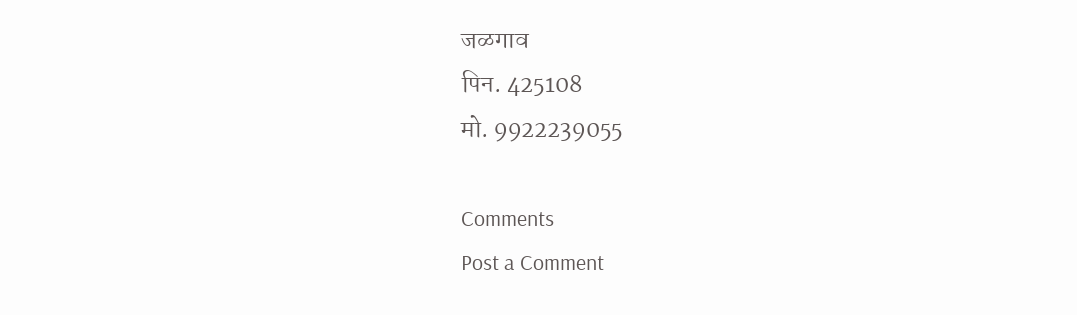जळगाव
पिन. 425108
मो. 9922239055

Comments
Post a Comment